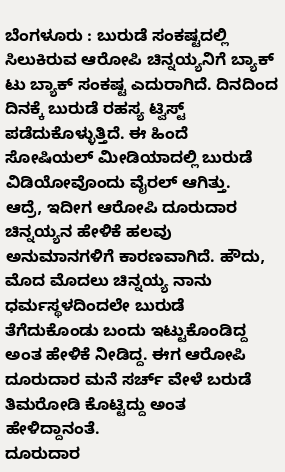ಬೆಂಗಳೂರು : ಬುರುಡೆ ಸಂಕಷ್ಟದಲ್ಲಿ ಸಿಲುಕಿರುವ ಆರೋಪಿ ಚಿನ್ನಯ್ಯನಿಗೆ ಬ್ಯಾಕ್ ಟು ಬ್ಯಾಕ್ ಸಂಕಷ್ಟ ಎದುರಾಗಿದೆ. ದಿನದಿಂದ ದಿನಕ್ಕೆ ಬುರುಡೆ ರಹಸ್ಯ ಟ್ವಿಸ್ಟ್ ಪಡೆದುಕೊಳ್ಳುತ್ತಿದೆ. ಈ ಹಿಂದೆ ಸೋಷಿಯಲ್ ಮೀಡಿಯಾದಲ್ಲಿ ಬುರುಡೆ ವಿಡಿಯೋವೊಂದು ವೈರಲ್ ಆಗಿತ್ತು.
ಆದ್ರೆ, ಇದೀಗ ಆರೋಪಿ ದೂರುದಾರ ಚಿನ್ನಯ್ಯನ ಹೇಳಿಕೆ ಹಲವು ಅನುಮಾನಗಳಿಗೆ ಕಾರಣವಾಗಿದೆ. ಹೌದು, ಮೊದ ಮೊದಲು ಚಿನ್ನಯ್ಯ ನಾನು ಧರ್ಮಸ್ಥಳದಿಂದಲೇ ಬುರುಡೆ ತೆಗೆದುಕೊಂಡು ಬಂದು ಇಟ್ಟುಕೊಂಡಿದ್ದ ಅಂತ ಹೇಳಿಕೆ ನೀಡಿದ್ದ. ಈಗ ಆರೋಪಿ ದೂರುದಾರ ಮನೆ ಸರ್ಚ್ ವೇಳೆ ಬರುಡೆ ತಿಮರೋಡಿ ಕೊಟ್ಟಿದ್ದು ಅಂತ ಹೇಳಿದ್ದಾನಂತೆ.
ದೂರುದಾರ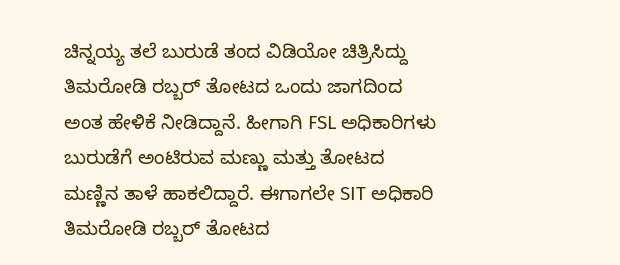ಚಿನ್ನಯ್ಯ ತಲೆ ಬುರುಡೆ ತಂದ ವಿಡಿಯೋ ಚಿತ್ರಿಸಿದ್ದು ತಿಮರೋಡಿ ರಬ್ಬರ್ ತೋಟದ ಒಂದು ಜಾಗದಿಂದ ಅಂತ ಹೇಳಿಕೆ ನೀಡಿದ್ದಾನೆ. ಹೀಗಾಗಿ FSL ಅಧಿಕಾರಿಗಳು ಬುರುಡೆಗೆ ಅಂಟಿರುವ ಮಣ್ಣು ಮತ್ತು ತೋಟದ ಮಣ್ಣಿನ ತಾಳೆ ಹಾಕಲಿದ್ದಾರೆ. ಈಗಾಗಲೇ SIT ಅಧಿಕಾರಿ ತಿಮರೋಡಿ ರಬ್ಬರ್ ತೋಟದ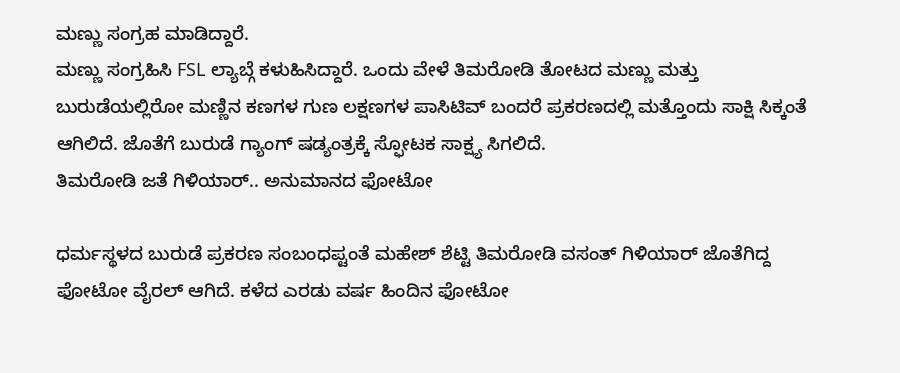ಮಣ್ಣು ಸಂಗ್ರಹ ಮಾಡಿದ್ದಾರೆ.
ಮಣ್ಣು ಸಂಗ್ರಹಿಸಿ FSL ಲ್ಯಾಬ್ಗೆ ಕಳುಹಿಸಿದ್ದಾರೆ. ಒಂದು ವೇಳೆ ತಿಮರೋಡಿ ತೋಟದ ಮಣ್ಣು ಮತ್ತು ಬುರುಡೆಯಲ್ಲಿರೋ ಮಣ್ಣಿನ ಕಣಗಳ ಗುಣ ಲಕ್ಷಣಗಳ ಪಾಸಿಟಿವ್ ಬಂದರೆ ಪ್ರಕರಣದಲ್ಲಿ ಮತ್ತೊಂದು ಸಾಕ್ಷಿ ಸಿಕ್ಕಂತೆ ಆಗಿಲಿದೆ. ಜೊತೆಗೆ ಬುರುಡೆ ಗ್ಯಾಂಗ್ ಷಡ್ಯಂತ್ರಕ್ಕೆ ಸ್ಫೋಟಕ ಸಾಕ್ಷ್ಯ ಸಿಗಲಿದೆ.
ತಿಮರೋಡಿ ಜತೆ ಗಿಳಿಯಾರ್.. ಅನುಮಾನದ ಫೋಟೋ

ಧರ್ಮಸ್ಥಳದ ಬುರುಡೆ ಪ್ರಕರಣ ಸಂಬಂಧಪ್ಟಂತೆ ಮಹೇಶ್ ಶೆಟ್ಟಿ ತಿಮರೋಡಿ ವಸಂತ್ ಗಿಳಿಯಾರ್ ಜೊತೆಗಿದ್ದ ಫೋಟೋ ವೈರಲ್ ಆಗಿದೆ. ಕಳೆದ ಎರಡು ವರ್ಷ ಹಿಂದಿನ ಫೋಟೋ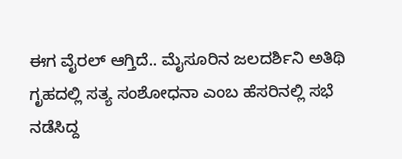ಈಗ ವೈರಲ್ ಆಗ್ತಿದೆ.. ಮೈಸೂರಿನ ಜಲದರ್ಶಿನಿ ಅತಿಥಿ ಗೃಹದಲ್ಲಿ ಸತ್ಯ ಸಂಶೋಧನಾ ಎಂಬ ಹೆಸರಿನಲ್ಲಿ ಸಭೆ ನಡೆಸಿದ್ದ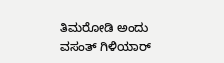ತಿಮರೋಡಿ ಅಂದು ವಸಂತ್ ಗಿಳಿಯಾರ್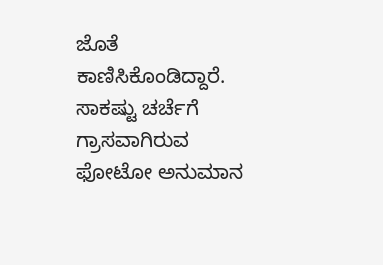ಜೊತೆ ಕಾಣಿಸಿಕೊಂಡಿದ್ದಾರೆ. ಸಾಕಷ್ಟು ಚರ್ಚೆಗೆ ಗ್ರಾಸವಾಗಿರುವ ಫೋಟೋ ಅನುಮಾನ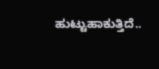ಹುಟ್ಟುಹಾಕುತ್ತಿದೆ..